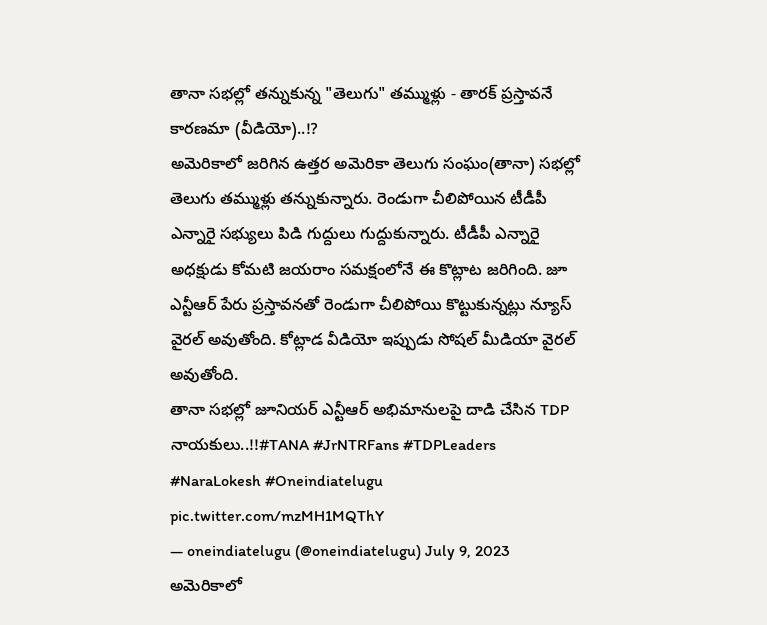తానా సభల్లో తన్నుకున్న "తెలుగు" తమ్ముళ్లు - తారక్ ప్రస్తావనే కారణమా (వీడియో)..!?
అమెరికాలో జరిగిన ఉత్తర అమెరికా తెలుగు సంఘం(తానా) సభల్లో తెలుగు తమ్ముళ్లు తన్నుకున్నారు. రెండుగా చీలిపోయిన టీడీపీ ఎన్నారై సభ్యులు పిడి గుద్దులు గుద్దుకున్నారు. టీడీపీ ఎన్నారై అధక్షుడు కోమటి జయరాం సమక్షంలోనే ఈ కొట్లాట జరిగింది. జూ ఎన్టీఆర్ పేరు ప్రస్తావనతో రెండుగా చీలిపోయి కొట్టుకున్నట్లు న్యూస్ వైరల్ అవుతోంది. కోట్లాడ వీడియో ఇప్పుడు సోషల్ మీడియా వైరల్ అవుతోంది.
తానా సభల్లో జూనియర్ ఎన్టీఆర్ అభిమానులపై దాడి చేసిన TDP నాయకులు..!!#TANA #JrNTRFans #TDPLeaders #NaraLokesh #Oneindiatelugu pic.twitter.com/mzMH1MQThY
— oneindiatelugu (@oneindiatelugu) July 9, 2023
అమెరికాలో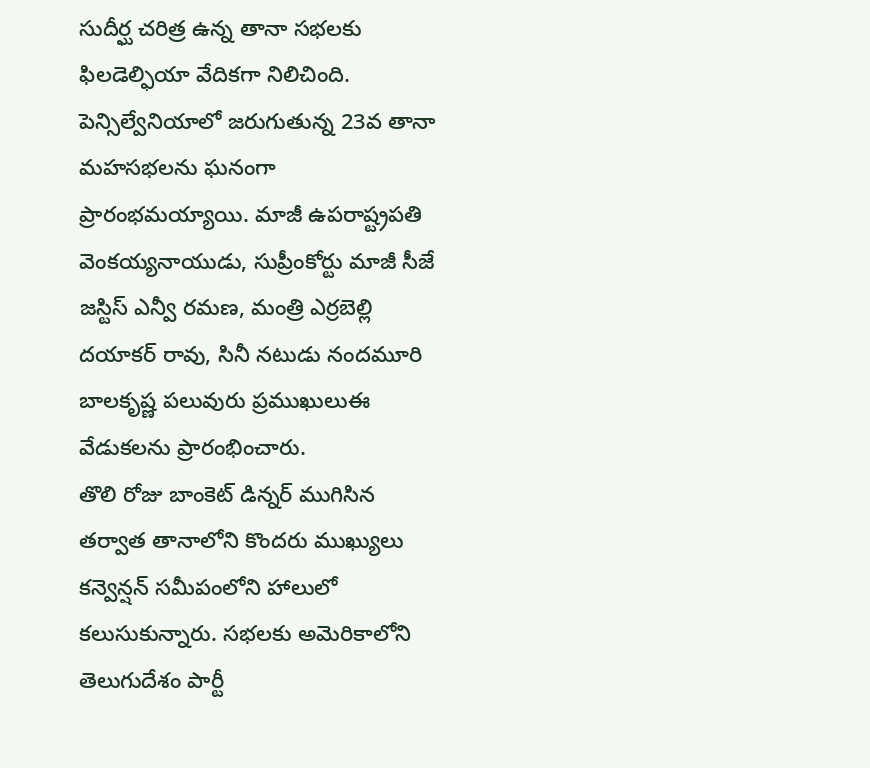సుదీర్ఘ చరిత్ర ఉన్న తానా సభలకు ఫిలడెల్ఫియా వేదికగా నిలిచింది. పెన్సిల్వేనియాలో జరుగుతున్న 23వ తానా మహసభలను ఘనంగా ప్రారంభమయ్యాయి. మాజీ ఉపరాష్ట్రపతి వెంకయ్యనాయుడు, సుప్రీంకోర్టు మాజీ సీజే జస్టిస్ ఎన్వీ రమణ, మంత్రి ఎర్రబెల్లి దయాకర్ రావు, సినీ నటుడు నందమూరి బాలకృష్ణ పలువురు ప్రముఖులుఈ వేడుకలను ప్రారంభించారు.
తొలి రోజు బాంకెట్ డిన్నర్ ముగిసిన తర్వాత తానాలోని కొందరు ముఖ్యులు కన్వెన్షన్ సమీపంలోని హాలులో కలుసుకున్నారు. సభలకు అమెరికాలోని తెలుగుదేశం పార్టీ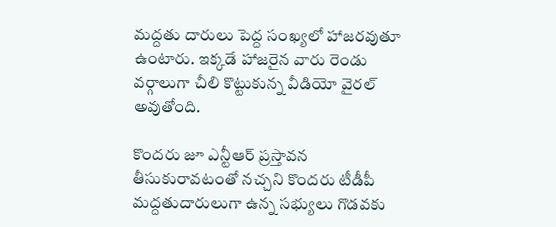మద్దతు దారులు పెద్ద సంఖ్యలో హాజరవుతూ ఉంటారు. ఇక్కడే హాజరైన వారు రెండు వర్గాలుగా చీలి కొట్టుకున్న వీడియో వైరల్ అవుతోంది.

కొందరు జూ ఎన్టీఆర్ ప్రస్తావన తీసుకురావటంతో నచ్చని కొందరు టీడీపీ మద్దతుదారులుగా ఉన్న సభ్యులు గొడవకు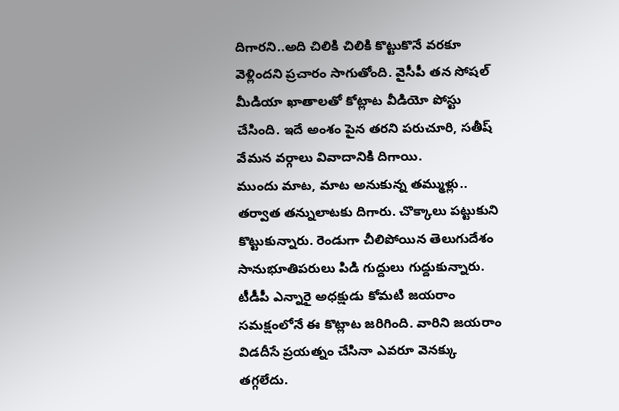దిగారని..అది చిలికి చిలికి కొట్టుకొనే వరకూ వెళ్లిందని ప్రచారం సాగుతోంది. వైసీపీ తన సోషల్ మీడియా ఖాతాలతో కోట్లాట వీడియో పోస్టు చేసింది. ఇదే అంశం పైన తరని పరుచూరి, సతీష్ వేమన వర్గాలు వివాదానికి దిగాయి.
ముందు మాట, మాట అనుకున్న తమ్ముళ్లు.. తర్వాత తన్నులాటకు దిగారు. చొక్కాలు పట్టుకుని కొట్టుకున్నారు. రెండుగా చీలిపోయిన తెలుగుదేశం సానుభూతిపరులు పిడి గుద్దులు గుద్దుకున్నారు. టీడీపీ ఎన్నారై అధక్షుడు కోమటి జయరాం సమక్షంలోనే ఈ కొట్లాట జరిగింది. వారిని జయరాం విడదీసే ప్రయత్నం చేసినా ఎవరూ వెనక్కు తగ్గలేదు.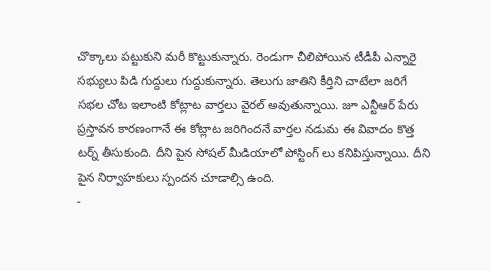చొక్కాలు పట్టుకుని మరీ కొట్టుకున్నారు. రెండుగా చీలిపోయిన టీడీపీ ఎన్నారై సభ్యులు పిడి గుద్దులు గుద్దుకున్నారు. తెలుగు జాతిని కీర్తిని చాటేలా జరిగే సభల చోట ఇలాంటి కోట్లాట వార్తలు వైరల్ అవుతున్నాయి. జూ ఎన్టీఆర్ పేరు ప్రస్తావన కారణంగానే ఈ కోట్లాట జరిగిందనే వార్తల నడుమ ఈ వివాదం కొత్త టర్న్ తీసుకుంది. దీని పైన సోషల్ మీడియాలో పోస్టింగ్ లు కనిపిస్తున్నాయి. దీని పైన నిర్వాహకులు స్పందన చూడాల్సి ఉంది.
-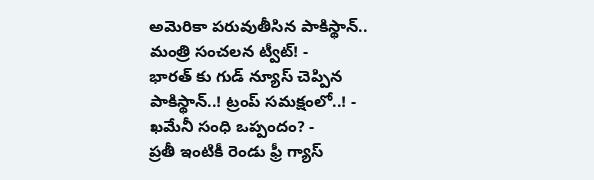అమెరికా పరువుతీసిన పాకిస్థాన్.. మంత్రి సంచలన ట్వీట్! -
భారత్ కు గుడ్ న్యూస్ చెప్పిన పాకిస్థాన్..! ట్రంప్ సమక్షంలో..! -
ఖమేనీ సంధి ఒప్పందం? -
ప్రతీ ఇంటికీ రెండు ఫ్రీ గ్యాస్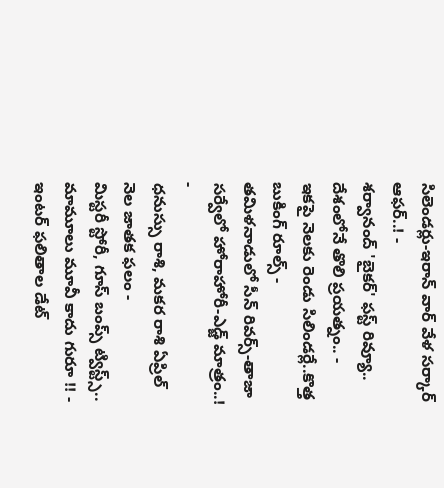సిలెండర్లు-ఇరాన్ వార్ వేళ సర్కార్ ఆఫర్..! -
శర్వానంద్ 'బైకర్' ఫస్ట్ రివ్యూ.. దేశంలోనే తొలి ప్రయత్నం.. -
ఇకపై నెలకు రెండు సిలిండర్లే..కొత్త బుకింగ్ రూల్స్ -
తమిళనాడులో సీన్ రివర్స్-తాజా సర్వేలో హోరాహోరీ-ఎడ్జ్ మాత్రం..! -
ధనుస్సు రాశి, మకర రాశి ఏప్రిల్ నెల జాతక ఫలం -
మిస్టరీ స్టోరీ, గూస్ బంప్స్ ట్విస్ట్స్.. మామూలు మూవీ కాదు గురూ !! -
ఇంటర్ ఫలితాల డేట్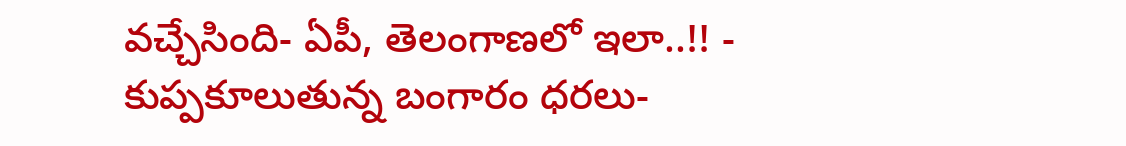వచ్చేసింది- ఏపీ, తెలంగాణలో ఇలా..!! -
కుప్పకూలుతున్న బంగారం ధరలు-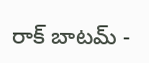రాక్ బాటమ్ -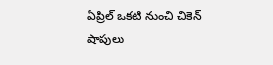ఏప్రిల్ ఒకటి నుంచి చికెన్ షాపులు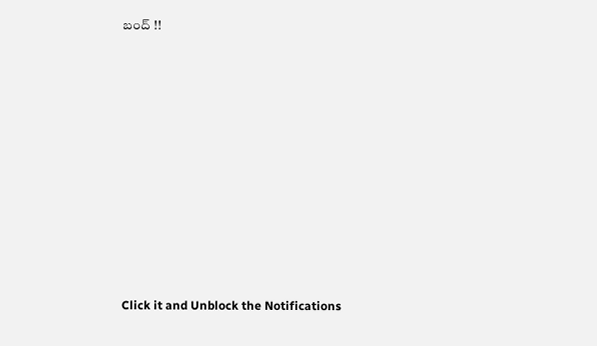బంద్ !!












Click it and Unblock the Notifications